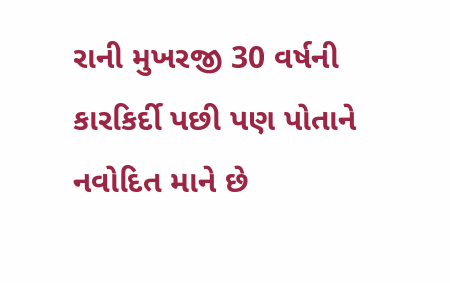રાની મુખરજી 30 વર્ષની કારકિર્દી પછી પણ પોતાને નવોદિત માને છે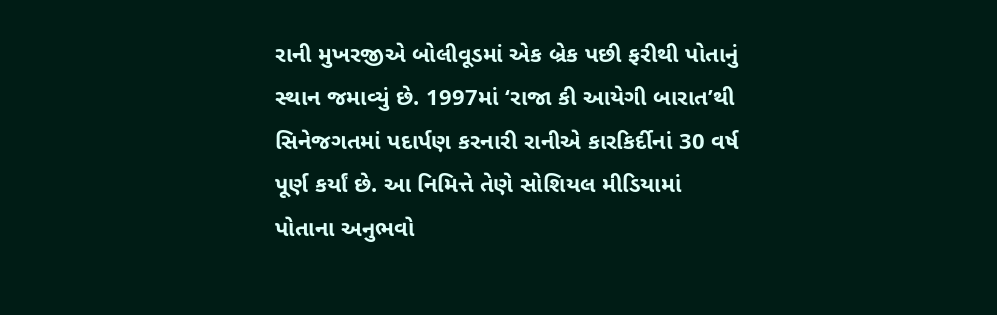રાની મુખરજીએ બોલીવૂડમાં એક બ્રેક પછી ફરીથી પોતાનું સ્થાન જમાવ્યું છે. 1997માં ‘રાજા કી આયેગી બારાત’થી સિનેજગતમાં પદાર્પણ કરનારી રાનીએ કારકિર્દીનાં 30 વર્ષ પૂર્ણ કર્યાં છે. આ નિમિત્તે તેણે સોશિયલ મીડિયામાં પોતાના અનુભવો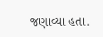જણાવ્યા હતા.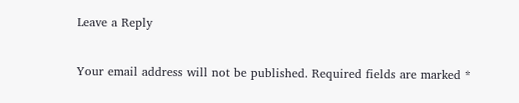Leave a Reply

Your email address will not be published. Required fields are marked *